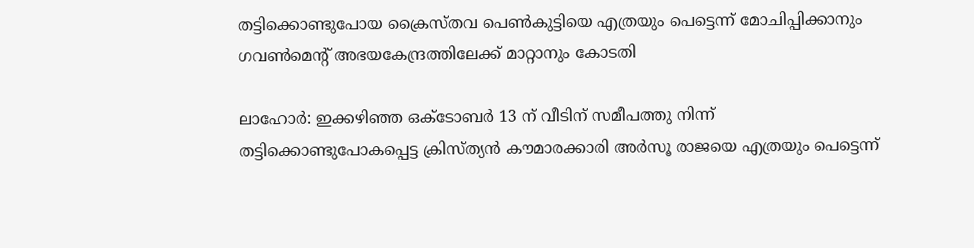തട്ടിക്കൊണ്ടുപോയ ക്രൈസ്തവ പെണ്‍കുട്ടിയെ എത്രയും പെട്ടെന്ന് മോചിപ്പിക്കാനും ഗവണ്‍മെന്റ് അഭയകേന്ദ്രത്തിലേക്ക് മാറ്റാനും കോടതി

ലാഹോര്‍: ഇക്കഴിഞ്ഞ ഒക്ടോബര്‍ 13 ന് വീടിന് സമീപത്തു നിന്ന് തട്ടിക്കൊണ്ടുപോകപ്പെട്ട ക്രിസ്ത്യന്‍ കൗമാരക്കാരി അര്‍സൂ രാജയെ എത്രയും പെട്ടെന്ന്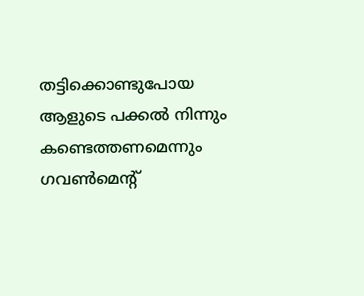തട്ടിക്കൊണ്ടുപോയ ആളുടെ പക്കല്‍ നിന്നും കണ്ടെത്തണമെന്നും ഗവണ്‍മെന്റ്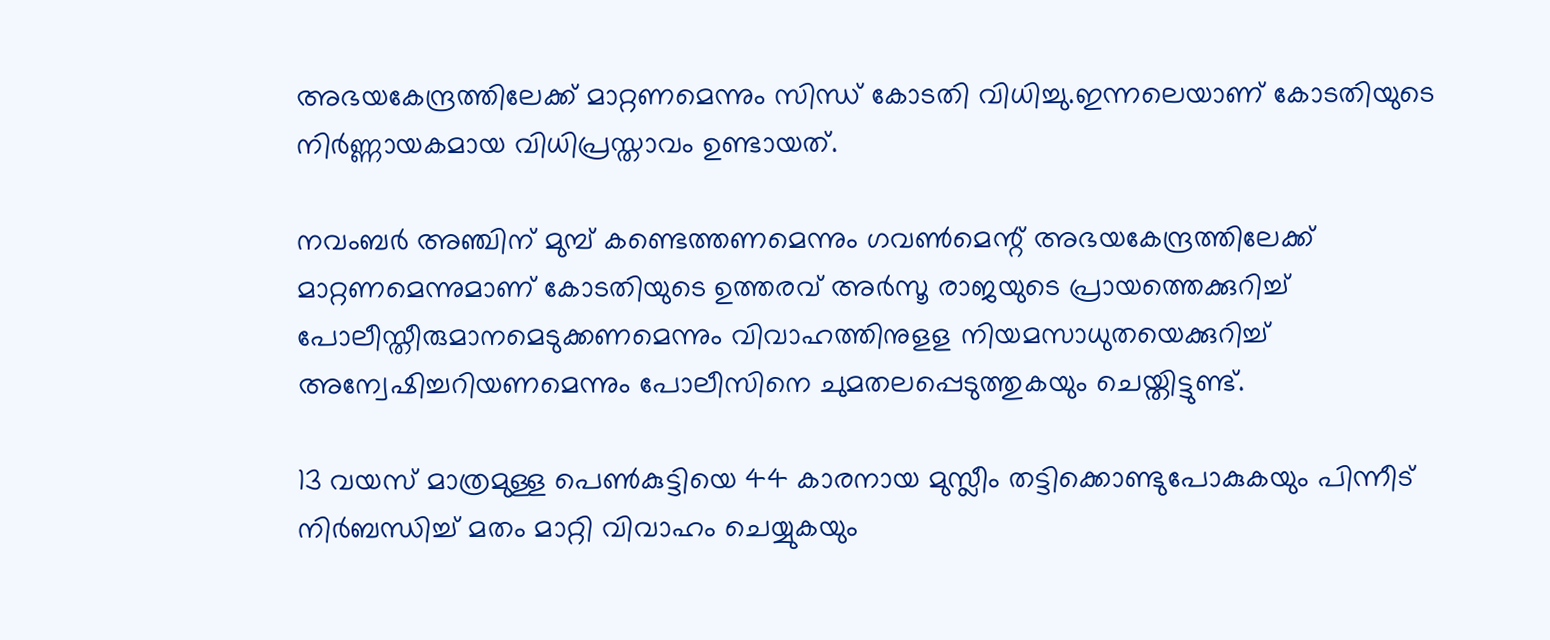അഭയകേന്ദ്രത്തിലേക്ക് മാറ്റണമെന്നും സിന്ധ് കോടതി വിധിച്ചു.ഇന്നലെയാണ് കോടതിയുടെ നിര്‍ണ്ണായകമായ വിധിപ്രസ്താവം ഉണ്ടായത്.

നവംബര്‍ അഞ്ചിന് മുമ്പ് കണ്ടെത്തണമെന്നും ഗവണ്‍മെന്റ് അഭയകേന്ദ്രത്തിലേക്ക് മാറ്റണമെന്നുമാണ് കോടതിയുടെ ഉത്തരവ് അര്‍സൂ രാജയുടെ പ്രായത്തെക്കുറിച്ച് പോലീസ്തീരുമാനമെടുക്കണമെന്നും വിവാഹത്തിനുളള നിയമസാധുതയെക്കുറിച്ച് അന്വേഷിച്ചറിയണമെന്നും പോലീസിനെ ചുമതലപ്പെടുത്തുകയും ചെയ്തിട്ടുണ്ട്.

13 വയസ് മാത്രമുള്ള പെണ്‍കുട്ടിയെ 44 കാരനായ മുസ്ലീം തട്ടിക്കൊണ്ടുപോകുകയും പിന്നീട് നിര്‍ബന്ധിച്ച് മതം മാറ്റി വിവാഹം ചെയ്യുകയും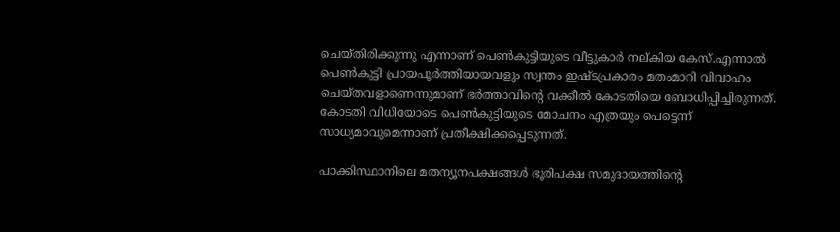ചെയ്തിരിക്കുന്നു എന്നാണ് പെണ്‍കുട്ടിയുടെ വീട്ടുകാര്‍ നല്കിയ കേസ്.എന്നാല്‍ പെണ്‍കുട്ടി പ്രായപൂര്‍ത്തിയായവളും സ്വന്തം ഇഷ്ടപ്രകാരം മതംമാറി വിവാഹം ചെയ്തവളാണെന്നുമാണ് ഭര്‍ത്താവിന്റെ വക്കീല്‍ കോടതിയെ ബോധിപ്പിച്ചിരുന്നത്. കോടതി വിധിയോടെ പെണ്‍കുട്ടിയുടെ മോചനം എത്രയും പെട്ടെന്ന് സാധ്യമാവുമെന്നാണ് പ്രതീക്ഷിക്കപ്പെടുന്നത്.

പാക്കിസ്ഥാനിലെ മതന്യൂനപക്ഷങ്ങള്‍ ഭൂരിപക്ഷ സമുദായത്തിന്റെ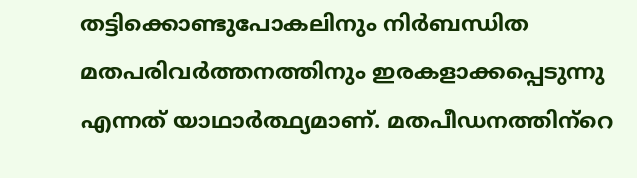തട്ടിക്കൊണ്ടുപോകലിനും നിര്‍ബന്ധിത മതപരിവര്‍ത്തനത്തിനും ഇരകളാക്കപ്പെടുന്നു എന്നത് യാഥാര്‍ത്ഥ്യമാണ്. മതപീഡനത്തിന്‌റെ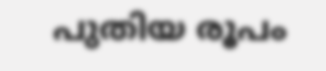പുതിയ രൂപം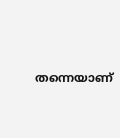തന്നെയാണ്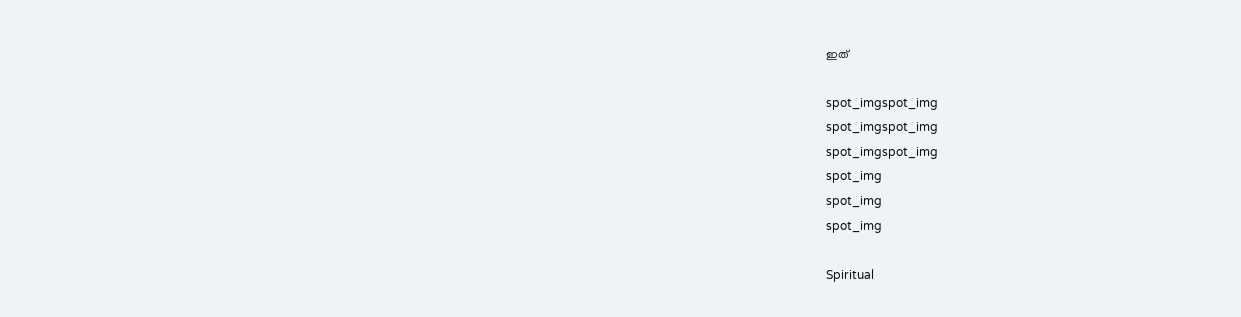ഇത്‌

spot_imgspot_img
spot_imgspot_img
spot_imgspot_img
spot_img
spot_img
spot_img

Spiritual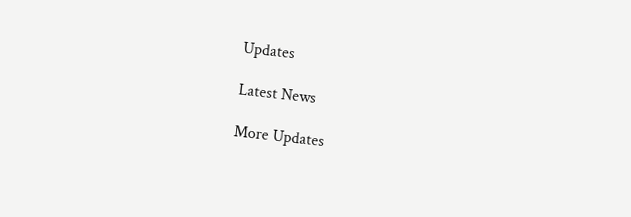Updates

Latest News

More Updates